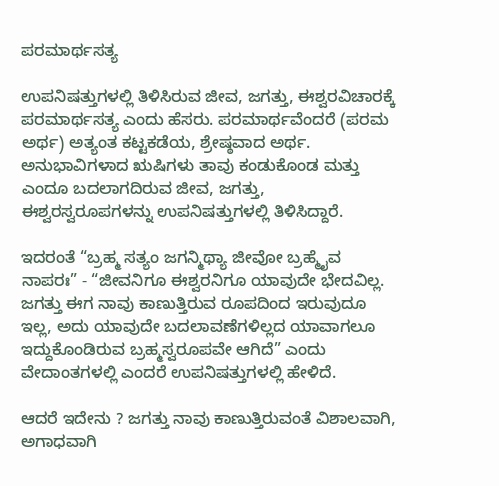ಪರಮಾರ್ಥಸತ್ಯ

ಉಪನಿಷತ್ತುಗಳಲ್ಲಿ ತಿಳಿಸಿರುವ ಜೀವ, ಜಗತ್ತು, ಈಶ್ವರವಿಚಾರಕ್ಕೆ ಪರಮಾರ್ಥಸತ್ಯ ಎಂದು ಹೆಸರು. ಪರಮಾರ್ಥವೆಂದರೆ (ಪರಮ ಅರ್ಥ) ಅತ್ಯಂತ ಕಟ್ಟಕಡೆಯ, ಶ್ರೇಷ್ಠವಾದ ಅರ್ಥ. ಅನುಭಾವಿಗಳಾದ ಋಷಿಗಳು ತಾವು ಕಂಡುಕೊಂಡ ಮತ್ತು ಎಂದೂ ಬದಲಾಗದಿರುವ ಜೀವ, ಜಗತ್ತು, ಈಶ್ವರಸ್ವರೂಪಗಳನ್ನು ಉಪನಿಷತ್ತುಗಳಲ್ಲಿ ತಿಳಿಸಿದ್ದಾರೆ.

ಇದರಂತೆ “ಬ್ರಹ್ಮ ಸತ್ಯಂ ಜಗನ್ಮಿಥ್ಯಾ ಜೀವೋ ಬ್ರಹ್ಮೈವ ನಾಪರಃ” - “ಜೀವನಿಗೂ ಈಶ್ವರನಿಗೂ ಯಾವುದೇ ಭೇದವಿಲ್ಲ. ಜಗತ್ತು ಈಗ ನಾವು ಕಾಣುತ್ತಿರುವ ರೂಪದಿಂದ ಇರುವುದೂ ಇಲ್ಲ, ಅದು ಯಾವುದೇ ಬದಲಾವಣೆಗಳಿಲ್ಲದ ಯಾವಾಗಲೂ ಇದ್ದುಕೊಂಡಿರುವ ಬ್ರಹ್ಮಸ್ವರೂಪವೇ ಆಗಿದೆ” ಎಂದು ವೇದಾಂತಗಳಲ್ಲಿ ಎಂದರೆ ಉಪನಿಷತ್ತುಗಳಲ್ಲಿ ಹೇಳಿದೆ.

ಆದರೆ ಇದೇನು ? ಜಗತ್ತು ನಾವು ಕಾಣುತ್ತಿರುವಂತೆ ವಿಶಾಲವಾಗಿ, ಅಗಾಧವಾಗಿ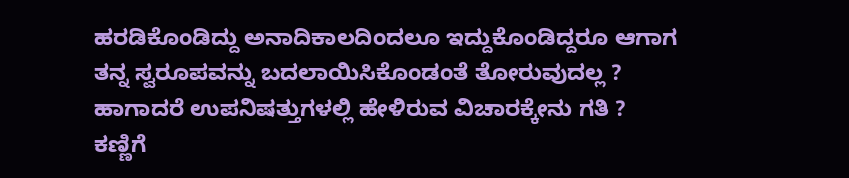ಹರಡಿಕೊಂಡಿದ್ದು ಅನಾದಿಕಾಲದಿಂದಲೂ ಇದ್ದುಕೊಂಡಿದ್ದರೂ ಆಗಾಗ ತನ್ನ ಸ್ವರೂಪವನ್ನು ಬದಲಾಯಿಸಿಕೊಂಡಂತೆ ತೋರುವುದಲ್ಲ ? ಹಾಗಾದರೆ ಉಪನಿಷತ್ತುಗಳಲ್ಲಿ ಹೇಳಿರುವ ವಿಚಾರಕ್ಕೇನು ಗತಿ ? ಕಣ್ಣಿಗೆ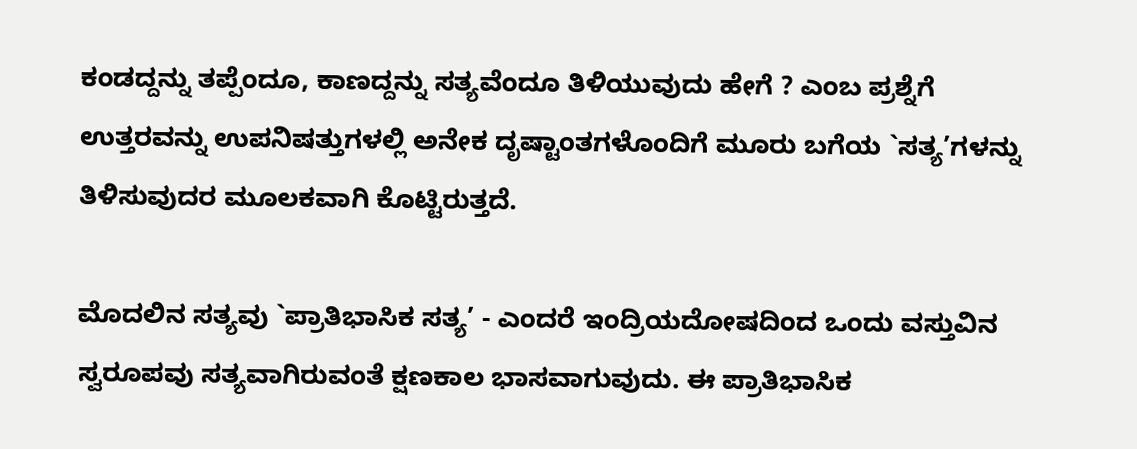ಕಂಡದ್ದನ್ನು ತಪ್ಪೆಂದೂ, ಕಾಣದ್ದನ್ನು ಸತ್ಯವೆಂದೂ ತಿಳಿಯುವುದು ಹೇಗೆ ? ಎಂಬ ಪ್ರಶ್ನೆಗೆ ಉತ್ತರವನ್ನು ಉಪನಿಷತ್ತುಗಳಲ್ಲಿ ಅನೇಕ ದೃಷ್ಟಾಂತಗಳೊಂದಿಗೆ ಮೂರು ಬಗೆಯ `ಸತ್ಯ’ಗಳನ್ನು ತಿಳಿಸುವುದರ ಮೂಲಕವಾಗಿ ಕೊಟ್ಟಿರುತ್ತದೆ.

ಮೊದಲಿನ ಸತ್ಯವು `ಪ್ರಾತಿಭಾಸಿಕ ಸತ್ಯ’ - ಎಂದರೆ ಇಂದ್ರಿಯದೋಷದಿಂದ ಒಂದು ವಸ್ತುವಿನ ಸ್ವರೂಪವು ಸತ್ಯವಾಗಿರುವಂತೆ ಕ್ಷಣಕಾಲ ಭಾಸವಾಗುವುದು. ಈ ಪ್ರಾತಿಭಾಸಿಕ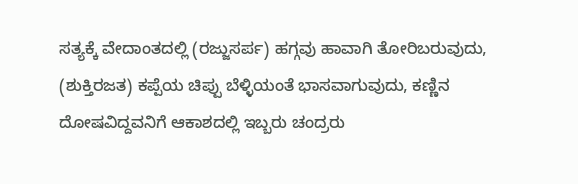ಸತ್ಯಕ್ಕೆ ವೇದಾಂತದಲ್ಲಿ (ರಜ್ಜುಸರ್ಪ) ಹಗ್ಗವು ಹಾವಾಗಿ ತೋರಿಬರುವುದು, (ಶುಕ್ತಿರಜತ) ಕಪ್ಪೆಯ ಚಿಪ್ಪು ಬೆಳ್ಳಿಯಂತೆ ಭಾಸವಾಗುವುದು, ಕಣ್ಣಿನ ದೋಷವಿದ್ದವನಿಗೆ ಆಕಾಶದಲ್ಲಿ ಇಬ್ಬರು ಚಂದ್ರರು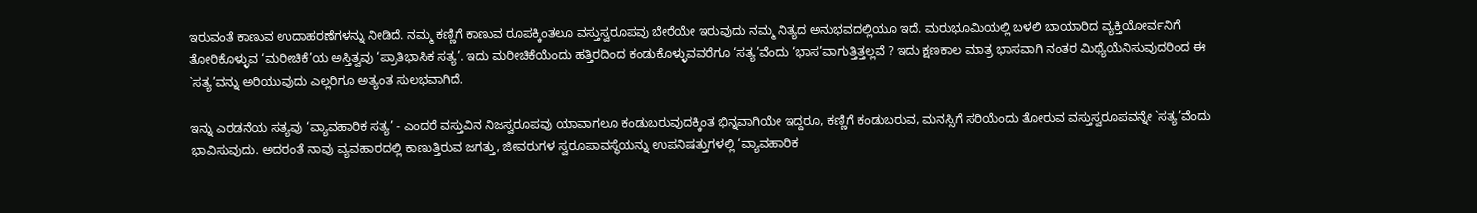ಇರುವಂತೆ ಕಾಣುವ ಉದಾಹರಣೆಗಳನ್ನು ನೀಡಿದೆ. ನಮ್ಮ ಕಣ್ಣಿಗೆ ಕಾಣುವ ರೂಪಕ್ಕಿಂತಲೂ ವಸ್ತುಸ್ವರೂಪವು ಬೇರೆಯೇ ಇರುವುದು ನಮ್ಮ ನಿತ್ಯದ ಅನುಭವದಲ್ಲಿಯೂ ಇದೆ. ಮರುಭೂಮಿಯಲ್ಲಿ ಬಳಲಿ ಬಾಯಾರಿದ ವ್ಯಕ್ತಿಯೋರ್ವನಿಗೆ ತೋರಿಕೊಳ್ಳುವ ‘ಮರೀಚಿಕೆ’ಯ ಅಸ್ತಿತ್ವವು ‘ಪ್ರಾತಿಭಾಸಿಕ ಸತ್ಯ’. ಇದು ಮರೀಚಿಕೆಯೆಂದು ಹತ್ತಿರದಿಂದ ಕಂಡುಕೊಳ್ಳುವವರೆಗೂ ‘ಸತ್ಯ’ವೆಂದು ‘ಭಾಸ’ವಾಗುತ್ತಿತ್ತಲ್ಲವೆ ? ಇದು ಕ್ಷಣಕಾಲ ಮಾತ್ರ ಭಾಸವಾಗಿ ನಂತರ ಮಿಥ್ಯೆಯೆನಿಸುವುದರಿಂದ ಈ `ಸತ್ಯ’ವನ್ನು ಅರಿಯುವುದು ಎಲ್ಲರಿಗೂ ಅತ್ಯಂತ ಸುಲಭವಾಗಿದೆ.

ಇನ್ನು ಎರಡನೆಯ ಸತ್ಯವು ‘ವ್ಯಾವಹಾರಿಕ ಸತ್ಯ’ - ಎಂದರೆ ವಸ್ತುವಿನ ನಿಜಸ್ವರೂಪವು ಯಾವಾಗಲೂ ಕಂಡುಬರುವುದಕ್ಕಿಂತ ಭಿನ್ನವಾಗಿಯೇ ಇದ್ದರೂ, ಕಣ್ಣಿಗೆ ಕಂಡುಬರುವ, ಮನಸ್ಸಿಗೆ ಸರಿಯೆಂದು ತೋರುವ ವಸ್ತುಸ್ವರೂಪವನ್ನೇ `ಸತ್ಯ’ವೆಂದು ಭಾವಿಸುವುದು. ಅದರಂತೆ ನಾವು ವ್ಯವಹಾರದಲ್ಲಿ ಕಾಣುತ್ತಿರುವ ಜಗತ್ತು, ಜೀವರುಗಳ ಸ್ವರೂಪಾವಸ್ಥೆಯನ್ನು ಉಪನಿಷತ್ತುಗಳಲ್ಲಿ ‘ವ್ಯಾವಹಾರಿಕ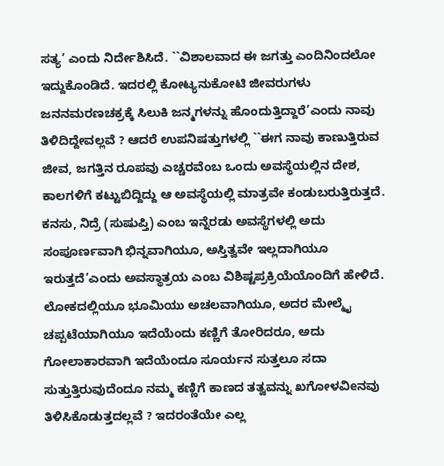ಸತ್ಯ’ ಎಂದು ನಿರ್ದೇಶಿಸಿದೆ. ``ವಿಶಾಲವಾದ ಈ ಜಗತ್ತು ಎಂದಿನಿಂದಲೋ ಇದ್ದುಕೊಂಡಿದೆ. ಇದರಲ್ಲಿ ಕೋಟ್ಯನುಕೋಟಿ ಜೀವರುಗಳು ಜನನಮರಣಚಕ್ರಕ್ಕೆ ಸಿಲುಕಿ ಜನ್ಮಗಳನ್ನು ಹೊಂದುತ್ತಿದ್ದಾರೆ’ಎಂದು ನಾವು ತಿಳಿದಿದ್ದೇವಲ್ಲವೆ ? ಆದರೆ ಉಪನಿಷತ್ತುಗಳಲ್ಲಿ ``ಈಗ ನಾವು ಕಾಣುತ್ತಿರುವ ಜೀವ, ಜಗತ್ತಿನ ರೂಪವು ಎಚ್ಚರವೆಂಬ ಒಂದು ಅವಸ್ಥೆಯಲ್ಲಿನ ದೇಶ, ಕಾಲಗಳಿಗೆ ಕಟ್ಟುಬಿದ್ದಿದ್ದು ಆ ಅವಸ್ಥೆಯಲ್ಲಿ ಮಾತ್ರವೇ ಕಂಡುಬರುತ್ತಿರುತ್ತದೆ. ಕನಸು, ನಿದ್ರೆ (ಸುಷುಪ್ತಿ) ಎಂಬ ಇನ್ನೆರಡು ಅವಸ್ಥೆಗಳಲ್ಲಿ ಅದು ಸಂಪೂರ್ಣವಾಗಿ ಭಿನ್ನವಾಗಿಯೂ, ಅಸ್ತಿತ್ವವೇ ಇಲ್ಲದಾಗಿಯೂ ಇರುತ್ತದೆ’ಎಂದು ಅವಸ್ಥಾತ್ರಯ ಎಂಬ ವಿಶಿಷ್ಟಪ್ರಕ್ರಿಯೆಯೊಂದಿಗೆ ಹೇಳಿದೆ. ಲೋಕದಲ್ಲಿಯೂ ಭೂಮಿಯು ಅಚಲವಾಗಿಯೂ, ಅದರ ಮೇಲ್ಮೈ ಚಪ್ಪಟೆಯಾಗಿಯೂ ಇದೆಯೆಂದು ಕಣ್ಣಿಗೆ ತೋರಿದರೂ, ಅದು ಗೋಲಾಕಾರವಾಗಿ ಇದೆಯೆಂದೂ ಸೂರ್ಯನ ಸುತ್ತಲೂ ಸದಾ ಸುತ್ತುತ್ತಿರುವುದೆಂದೂ ನಮ್ಮ ಕಣ್ಣಿಗೆ ಕಾಣದ ತತ್ವವನ್ನು ಖಗೋಳವಿeನವು ತಿಳಿಸಿಕೊಡುತ್ತದಲ್ಲವೆ ? ಇದರಂತೆಯೇ ಎಲ್ಲ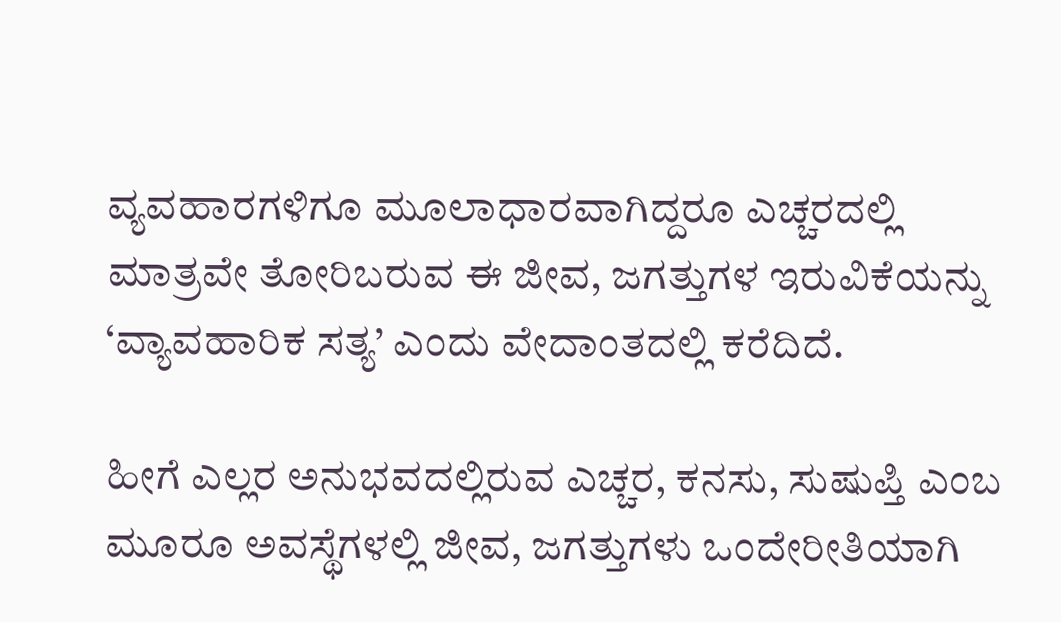ವ್ಯವಹಾರಗಳಿಗೂ ಮೂಲಾಧಾರವಾಗಿದ್ದರೂ ಎಚ್ಚರದಲ್ಲಿ ಮಾತ್ರವೇ ತೋರಿಬರುವ ಈ ಜೀವ, ಜಗತ್ತುಗಳ ಇರುವಿಕೆಯನ್ನು ‘ವ್ಯಾವಹಾರಿಕ ಸತ್ಯ’ ಎಂದು ವೇದಾಂತದಲ್ಲಿ ಕರೆದಿದೆ.

ಹೀಗೆ ಎಲ್ಲರ ಅನುಭವದಲ್ಲಿರುವ ಎಚ್ಚರ, ಕನಸು, ಸುಷುಪ್ತಿ ಎಂಬ ಮೂರೂ ಅವಸ್ಥೆಗಳಲ್ಲಿ ಜೀವ, ಜಗತ್ತುಗಳು ಒಂದೇರೀತಿಯಾಗಿ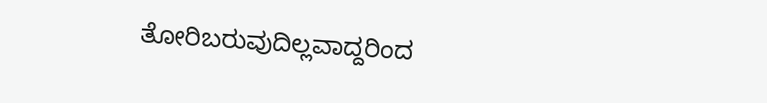ತೋರಿಬರುವುದಿಲ್ಲವಾದ್ದರಿಂದ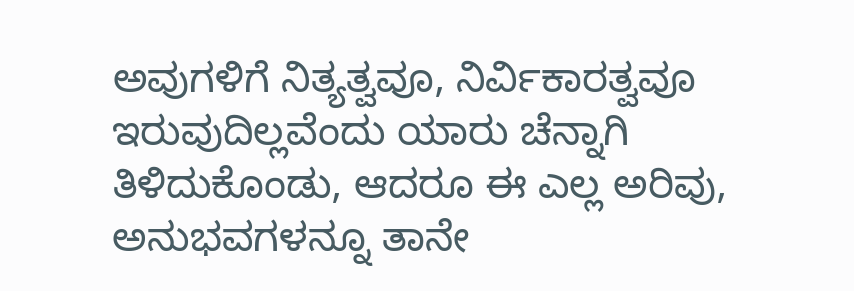ಅವುಗಳಿಗೆ ನಿತ್ಯತ್ವವೂ, ನಿರ್ವಿಕಾರತ್ವವೂ ಇರುವುದಿಲ್ಲವೆಂದು ಯಾರು ಚೆನ್ನಾಗಿ ತಿಳಿದುಕೊಂಡು, ಆದರೂ ಈ ಎಲ್ಲ ಅರಿವು, ಅನುಭವಗಳನ್ನೂ ತಾನೇ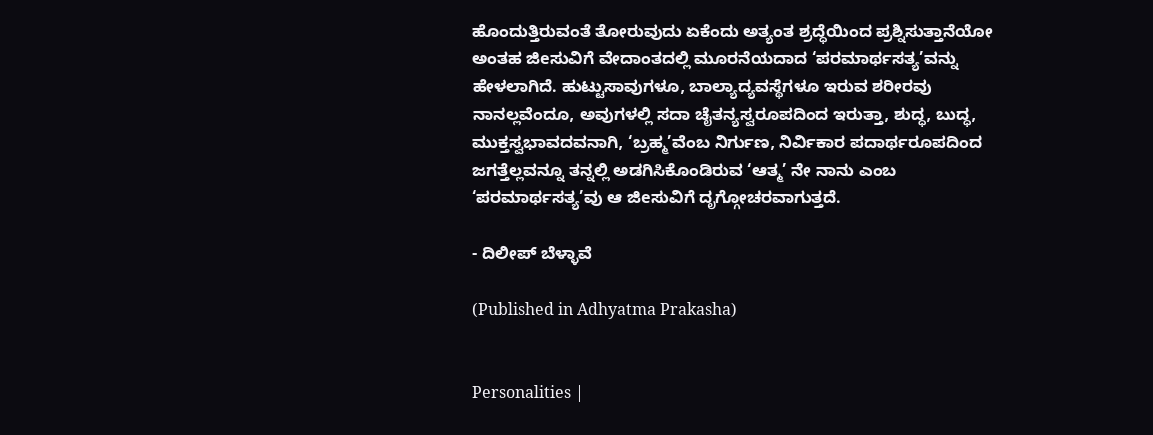ಹೊಂದುತ್ತಿರುವಂತೆ ತೋರುವುದು ಏಕೆಂದು ಅತ್ಯಂತ ಶ್ರದ್ಧೆಯಿಂದ ಪ್ರಶ್ನಿಸುತ್ತಾನೆಯೋ ಅಂತಹ ಜಿeಸುವಿಗೆ ವೇದಾಂತದಲ್ಲಿ ಮೂರನೆಯದಾದ ‘ಪರಮಾರ್ಥಸತ್ಯ’ವನ್ನು ಹೇಳಲಾಗಿದೆ. ಹುಟ್ಟುಸಾವುಗಳೂ, ಬಾಲ್ಯಾದ್ಯವಸ್ಥೆಗಳೂ ಇರುವ ಶರೀರವು ನಾನಲ್ಲವೆಂದೂ, ಅವುಗಳಲ್ಲಿ ಸದಾ ಚೈತನ್ಯಸ್ವರೂಪದಿಂದ ಇರುತ್ತಾ, ಶುದ್ಧ, ಬುದ್ಧ, ಮುಕ್ತಸ್ವಭಾವದವನಾಗಿ, ‘ಬ್ರಹ್ಮ’ವೆಂಬ ನಿರ್ಗುಣ, ನಿರ್ವಿಕಾರ ಪದಾರ್ಥರೂಪದಿಂದ ಜಗತ್ತೆಲ್ಲವನ್ನೂ ತನ್ನಲ್ಲಿ ಅಡಗಿಸಿಕೊಂಡಿರುವ ‘ಆತ್ಮ’ ನೇ ನಾನು ಎಂಬ ‘ಪರಮಾರ್ಥಸತ್ಯ’ವು ಆ ಜಿeಸುವಿಗೆ ದೃಗ್ಗೋಚರವಾಗುತ್ತದೆ.

- ದಿಲೀಪ್ ಬೆಳ್ಳಾವೆ

(Published in Adhyatma Prakasha)


Personalities |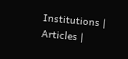Institutions | Articles |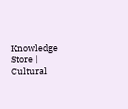Knowledge Store | Cultural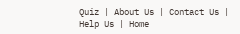Quiz | About Us | Contact Us | Help Us | Home